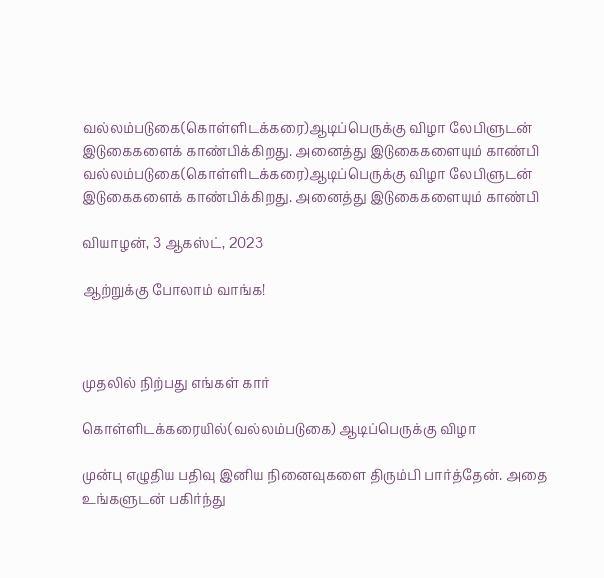வல்லம்படுகை(கொள்ளிடக்கரை)ஆடிப்பெருக்கு விழா லேபிளுடன் இடுகைகளைக் காண்பிக்கிறது. அனைத்து இடுகைகளையும் காண்பி
வல்லம்படுகை(கொள்ளிடக்கரை)ஆடிப்பெருக்கு விழா லேபிளுடன் இடுகைகளைக் காண்பிக்கிறது. அனைத்து இடுகைகளையும் காண்பி

வியாழன், 3 ஆகஸ்ட், 2023

ஆற்றுக்கு போலாம் வாங்க!



முதலில் நிற்பது எங்கள் கார்

கொள்ளிடக்கரையில்(வல்லம்படுகை) ஆடிப்பெருக்கு விழா

முன்பு எழுதிய பதிவு இனிய நினைவுகளை திரும்பி பார்த்தேன். அதை உங்களுடன் பகிர்ந்து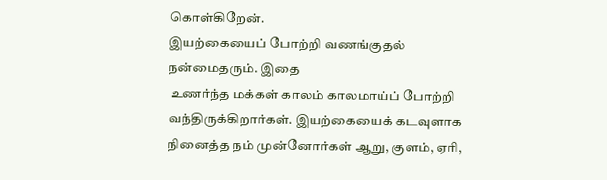கொள்கிறேன்.
இயற்கையைப் போற்றி வணங்குதல் நன்மைதரும். இதை
 உணர்ந்த மக்கள் காலம் காலமாய்ப் போற்றி
வந்திருக்கிறார்கள். இயற்கையைக் கடவுளாக நினைத்த நம் முன்னோர்கள் ஆறு, குளம், ஏரி,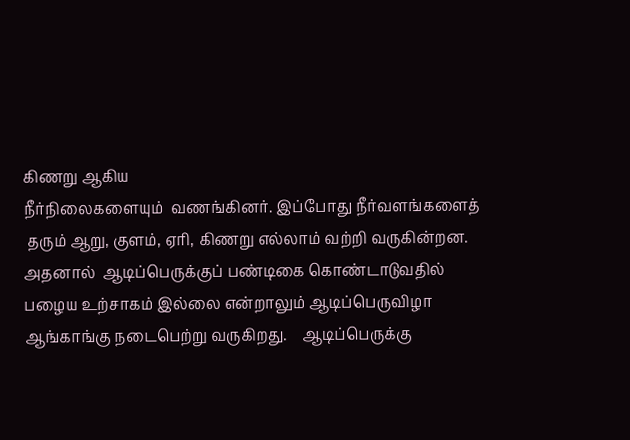கிணறு ஆகிய
நீர்நிலைகளையும்  வணங்கினர். இப்போது நீர்வளங்களைத்
 தரும் ஆறு, குளம், ஏரி, கிணறு எல்லாம் வற்றி வருகின்றன.
அதனால்  ஆடிப்பெருக்குப் பண்டிகை கொண்டாடுவதில்
பழைய உற்சாகம் இல்லை என்றாலும் ஆடிப்பெருவிழா
ஆங்காங்கு நடைபெற்று வருகிறது.    ஆடிப்பெருக்கு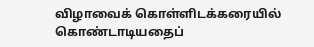விழாவைக் கொள்ளிடக்கரையில் கொண்டாடியதைப்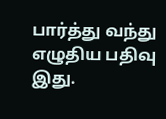பார்த்து வந்து  எழுதிய பதிவு இது.